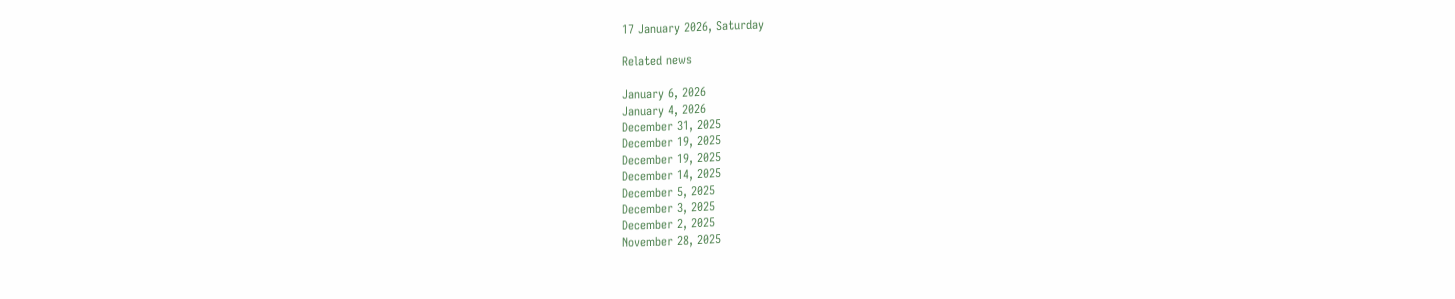17 January 2026, Saturday

Related news

January 6, 2026
January 4, 2026
December 31, 2025
December 19, 2025
December 19, 2025
December 14, 2025
December 5, 2025
December 3, 2025
December 2, 2025
November 28, 2025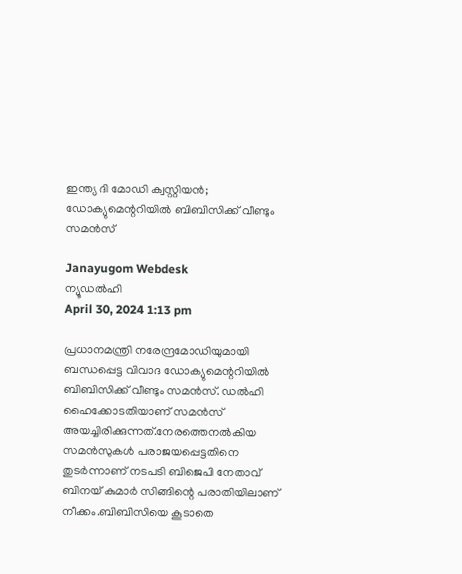ഇന്ത്യ ദി മോഡി ക്വസ്റ്റിയന്‍; ഡോക്യുമെന്ററിയില്‍ ബിബിസിക്ക് വീണ്ടും സമന്‍സ്

Janayugom Webdesk
ന്യൂഡല്‍ഹി
April 30, 2024 1:13 pm

പ്രധാനമന്ത്രി നരേന്ദ്രമോഡിയുമായി ബന്ധപ്പെട്ട വിവാദ ഡോക്യുമെന്ററിയില്‍ ബിബിസിക്ക് വീണ്ടും സമന്‍സ്. ഡല്‍ഹി ഹൈക്കോടതിയാണ് സമന്‍സ് അയച്ചിരിക്കുന്നത്.നേരത്തെനല്‍കിയ സമന്‍സുകള്‍ പരാജയപ്പെട്ടതിനെ തുടര്‍ന്നാണ് നടപടി ബിജെപി നേതാവ് ബിനയ് കുമാര്‍ സിങ്ങിന്റെ പരാതിയിലാണ് നീക്കം.ബിബിസിയെ കൂടാതെ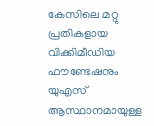കേസിലെ മറ്റു പ്രതികളായ വിക്കിമീഡിയ ഫൗണ്ടേഷനും യുഎസ് ആസ്ഥാനമായുള്ള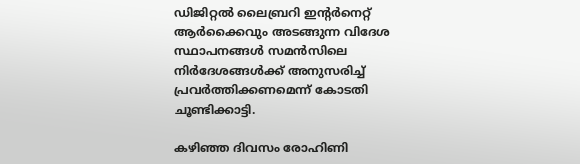ഡിജിറ്റല്‍ ലൈബ്രറി ഇന്റര്‍നെറ്റ് ആര്‍ക്കൈവും അടങ്ങുന്ന വിദേശ സ്ഥാപനങ്ങള്‍ സമന്‍സിലെ നിര്‍ദേശങ്ങള്‍ക്ക് അനുസരിച്ച് പ്രവര്‍ത്തിക്കണമെന്ന് കോടതി ചൂണ്ടിക്കാട്ടി.

കഴിഞ്ഞ ദിവസം രോഹിണി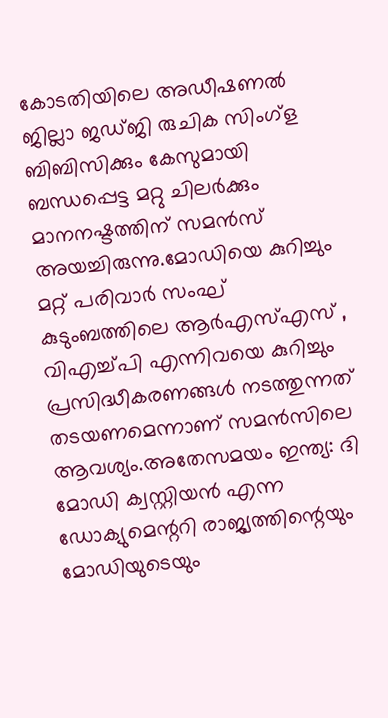കോടതിയിലെ അഡീഷണല്‍ ജില്ലാ ജഡ്ജി രുചിക സിംഗ്‌ള ബിബിസിക്കും കേസുമായി ബന്ധപ്പെട്ട മറ്റു ചിലര്‍ക്കും മാനനഷ്ടത്തിന് സമന്‍സ് അയച്ചിരുന്നു.മോഡിയെ കുറിച്ചും മറ്റ് പരിവാര്‍ സംഘ് കുടുംബത്തിലെ ആര്‍എസ്എസ് , വിഎച്ച്പി എന്നിവയെ കുറിച്ചും പ്രസിദ്ധീകരണങ്ങള്‍ നടത്തുന്നത് തടയണമെന്നാണ് സമന്‍സിലെ ആവശ്യം.അതേസമയം ഇന്ത്യ: ദി മോഡി ക്വസ്റ്റിയന്‍ എന്ന ഡോക്യുമെന്ററി രാജ്യത്തിന്റെയും മോഡിയുടെയും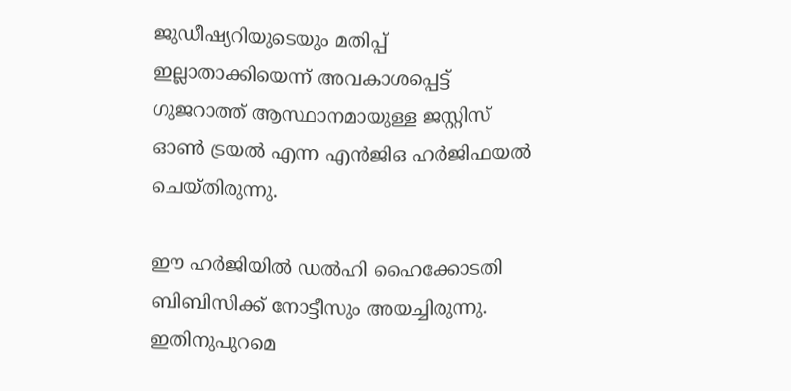ജുഡീഷ്യറിയുടെയും മതിപ്പ് ഇല്ലാതാക്കിയെന്ന് അവകാശപ്പെട്ട് ഗുജറാത്ത് ആസ്ഥാനമായുള്ള ജസ്റ്റിസ് ഓണ്‍ ട്രയല്‍ എന്ന എന്‍ജിഒ ഹര്‍ജിഫയല്‍ ചെയ്തിരുന്നു.

ഈ ഹര്‍ജിയില്‍ ഡല്‍ഹി ഹൈക്കോടതി ബിബിസിക്ക് നോട്ടീസും അയച്ചിരുന്നു. ഇതിനുപുറമെ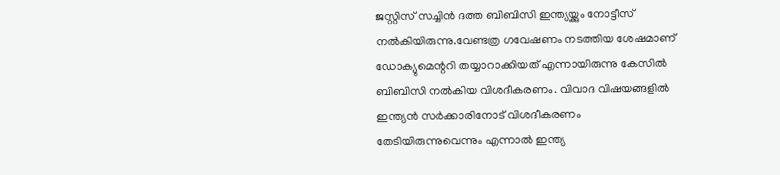ജസ്റ്റിസ് സച്ചിന്‍ ദത്ത ബിബിസി ഇന്ത്യയ്ക്കും നോട്ടീസ് നല്‍കിയിരുന്നു.വേണ്ടത്ര ഗവേഷണം നടത്തിയ ശേഷമാണ് ഡോക്യുമെന്ററി തയ്യാറാക്കിയത് എന്നായിരുന്നു കേസില്‍ ബിബിസി നല്‍കിയ വിശദീകരണം. വിവാദ വിഷയങ്ങളില്‍ ഇന്ത്യന്‍ സര്‍ക്കാരിനോട് വിശദീകരണം തേടിയിരുന്നുവെന്നും എന്നാല്‍ ഇന്ത്യ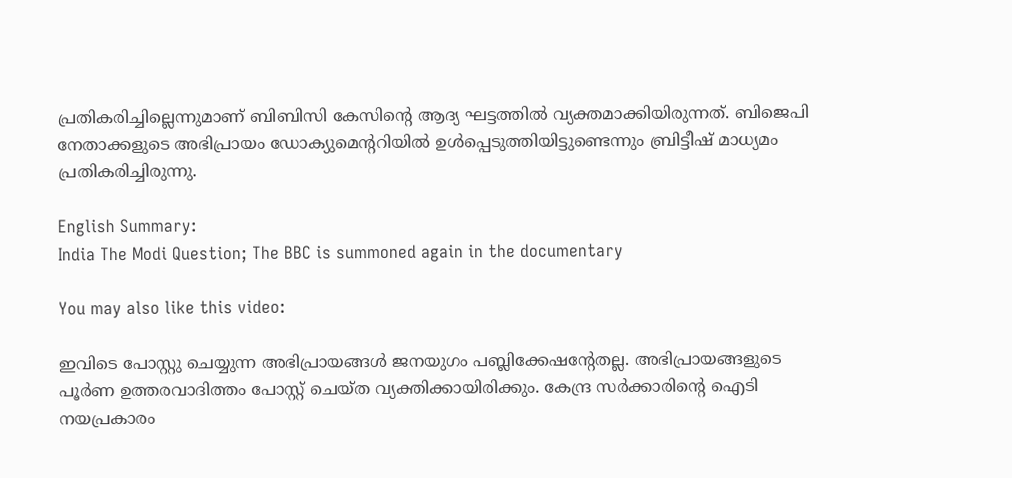പ്രതികരിച്ചില്ലെന്നുമാണ് ബിബിസി കേസിന്റെ ആദ്യ ഘട്ടത്തില്‍ വ്യക്തമാക്കിയിരുന്നത്. ബിജെപി നേതാക്കളുടെ അഭിപ്രായം ഡോക്യുമെന്ററിയില്‍ ഉള്‍പ്പെടുത്തിയിട്ടുണ്ടെന്നും ബ്രിട്ടീഷ് മാധ്യമം പ്രതികരിച്ചിരുന്നു.

English Summary:
India The Modi Question; The BBC is summoned again in the documentary

You may also like this video:

ഇവിടെ പോസ്റ്റു ചെയ്യുന്ന അഭിപ്രായങ്ങള്‍ ജനയുഗം പബ്ലിക്കേഷന്റേതല്ല. അഭിപ്രായങ്ങളുടെ പൂര്‍ണ ഉത്തരവാദിത്തം പോസ്റ്റ് ചെയ്ത വ്യക്തിക്കായിരിക്കും. കേന്ദ്ര സര്‍ക്കാരിന്റെ ഐടി നയപ്രകാരം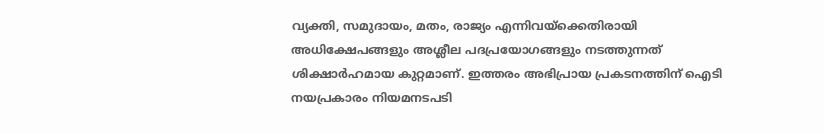വ്യക്തി, സമുദായം, മതം, രാജ്യം എന്നിവയ്‌ക്കെതിരായി അധിക്ഷേപങ്ങളും അശ്ലീല പദപ്രയോഗങ്ങളും നടത്തുന്നത് ശിക്ഷാര്‍ഹമായ കുറ്റമാണ്. ഇത്തരം അഭിപ്രായ പ്രകടനത്തിന് ഐടി നയപ്രകാരം നിയമനടപടി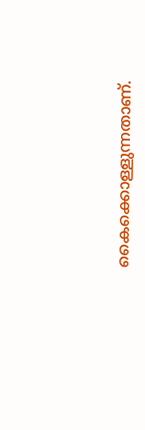കൈക്കൊള്ളുന്നതാണ്.